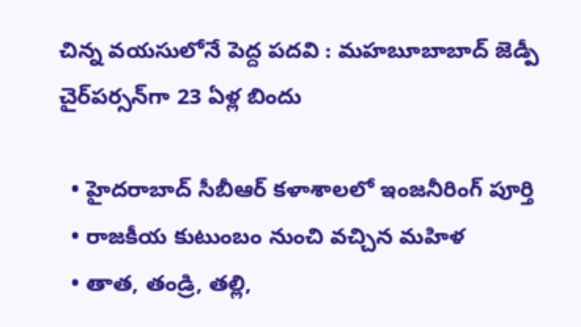చిన్న వయసులోనే పెద్ద పదవి : మహబూబాబాద్‌ జెడ్పీ చైర్‌పర్సన్‌గా 23 ఏళ్ల బిందు

  • హైదరాబాద్ సీబీఆర్ కళాశాలలో ఇంజనీరింగ్‌ పూర్తి
  • రాజకీయ కుటుంబం నుంచి వచ్చిన మహిళ
  • తాత, తండ్రి, తల్లి,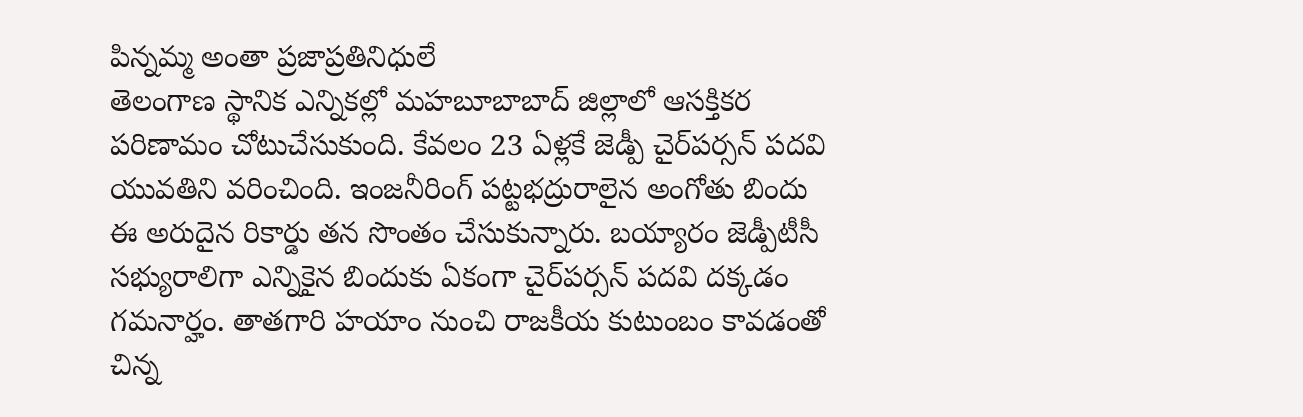పిన్నమ్మ అంతా ప్రజాప్రతినిధులే
తెలంగాణ స్థానిక ఎన్నికల్లో మహబూబాబాద్‌ జిల్లాలో ఆసక్తికర పరిణామం చోటుచేసుకుంది. కేవలం 23 ఏళ్లకే జెడ్పీ చైర్‌పర్సన్‌ పదవి యువతిని వరించింది. ఇంజనీరింగ్‌ పట్టభద్రురాలైన అంగోతు బిందు ఈ అరుదైన రికార్డు తన సొంతం చేసుకున్నారు. బయ్యారం జెడ్పీటీసీ సభ్యురాలిగా ఎన్నికైన బిందుకు ఏకంగా చైర్‌పర్సన్‌ పదవి దక్కడం గమనార్హం. తాతగారి హయాం నుంచి రాజకీయ కుటుంబం కావడంతో చిన్న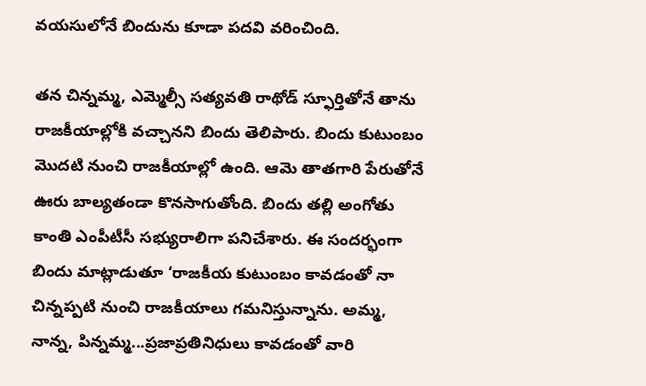వయసులోనే బిందును కూడా పదవి వరించింది.

తన చిన్నమ్మ, ఎమ్మెల్సీ సత్యవతి రాథోడ్‌ స్ఫూర్తితోనే తాను రాజకీయాల్లోకి వచ్చానని బిందు తెలిపారు. బిందు కుటుంబం మొదటి నుంచి రాజకీయాల్లో ఉంది. ఆమె తాతగారి పేరుతోనే ఊరు బాల్యతండా కొనసాగుతోంది. బిందు తల్లి అంగోతు కాంతి ఎంపీటీసీ సభ్యురాలిగా పనిచేశారు. ఈ సందర్భంగా బిందు మాట్లాడుతూ ‘రాజకీయ కుటుంబం కావడంతో నా చిన్నప్పటి నుంచి రాజకీయాలు గమనిస్తున్నాను. అమ్మ, నాన్న, పిన్నమ్మ...ప్రజాప్రతినిధులు కావడంతో వారి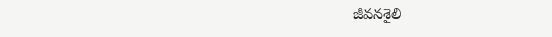జీవనశైలి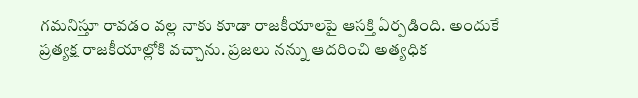గమనిస్తూ రావడం వల్ల నాకు కూడా రాజకీయాలపై ఆసక్తి ఏర్పడింది. అందుకే ప్రత్యక్ష రాజకీయాల్లోకి వచ్చాను. ప్రజలు నన్ను ఆదరించి అత్యధిక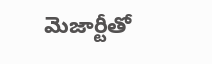మెజార్టీతో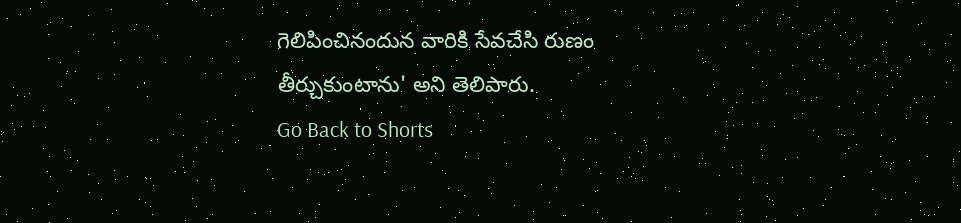గెలిపించినందున వారికి సేవచేసి రుణం తీర్చుకుంటాను' అని తెలిపారు.
Go Back to Shorts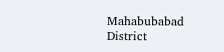Mahabubabad District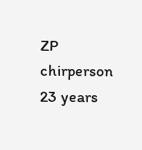ZP chirperson
23 years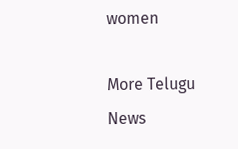women

More Telugu News